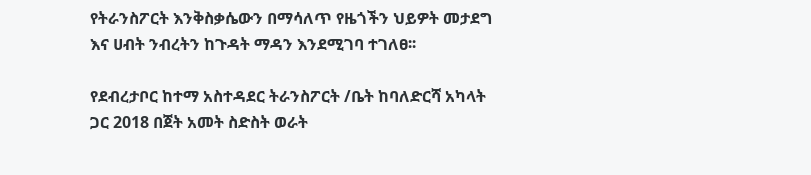የትራንስፖርት እንቅስቃሴውን በማሳለጥ የዜጎችን ህይዎት መታደግ እና ሀብት ንብረትን ከጉዳት ማዳን እንደሚገባ ተገለፀ፡፡

የደብረታቦር ከተማ አስተዳደር ትራንስፖርት /ቤት ከባለድርሻ አካላት ጋር 2018 በጀት አመት ስድስት ወራት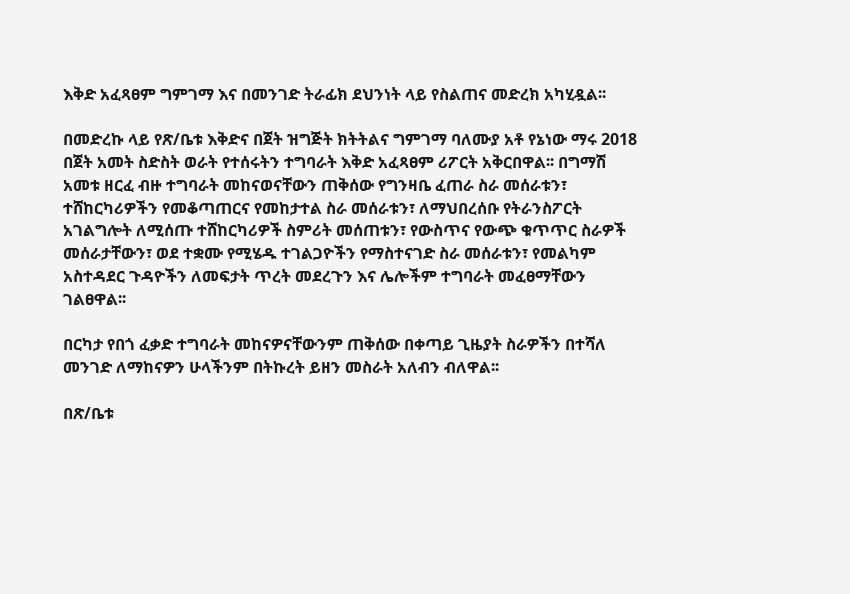እቅድ አፈጻፀም ግምገማ እና በመንገድ ትራፊክ ደህንነት ላይ የስልጠና መድረክ አካሂዷል፡፡

በመድረኩ ላይ የጽ/ቤቱ እቅድና በጀት ዝግጅት ክትትልና ግምገማ ባለሙያ አቶ የኔነው ማሩ 2018 በጀት አመት ስድስት ወራት የተሰሩትን ተግባራት እቅድ አፈጻፀም ሪፖርት አቅርበዋል፡፡ በግማሽ አመቱ ዘርፈ ብዙ ተግባራት መከናወናቸውን ጠቅሰው የግንዛቤ ፈጠራ ስራ መሰራቱን፣ ተሸከርካሪዎችን የመቆጣጠርና የመከታተል ስራ መሰራቱን፣ ለማህበረሰቡ የትራንስፖርት አገልግሎት ለሚሰጡ ተሸከርካሪዎች ስምሪት መሰጠቱን፣ የውስጥና የውጭ ቁጥጥር ስራዎች መሰራታቸውን፣ ወደ ተቋሙ የሚሄዱ ተገልጋዮችን የማስተናገድ ስራ መሰራቱን፣ የመልካም አስተዳደር ጉዳዮችን ለመፍታት ጥረት መደረጉን እና ሌሎችም ተግባራት መፈፀማቸውን ገልፀዋል፡፡

በርካታ የበጎ ፈቃድ ተግባራት መከናዎናቸውንም ጠቅሰው በቀጣይ ጊዜያት ስራዎችን በተሻለ መንገድ ለማከናዎን ሁላችንም በትኩረት ይዘን መስራት አለብን ብለዋል፡፡

በጽ/ቤቱ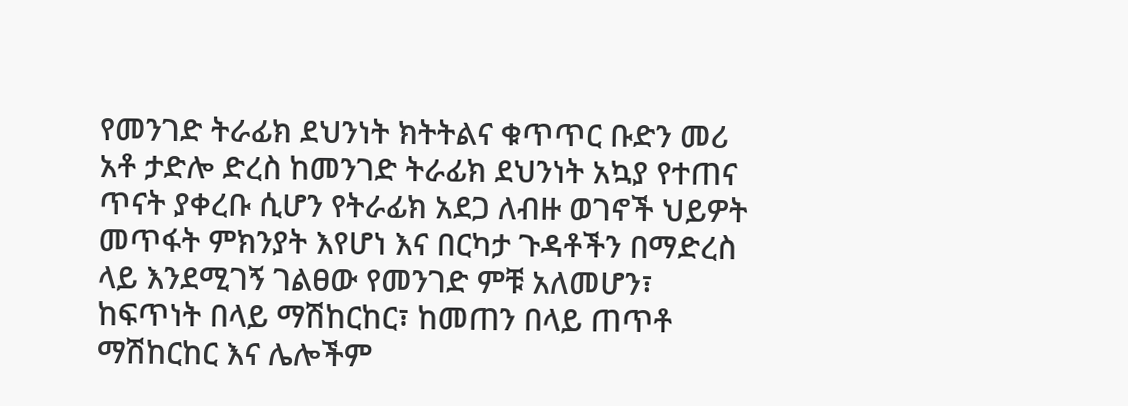የመንገድ ትራፊክ ደህንነት ክትትልና ቁጥጥር ቡድን መሪ አቶ ታድሎ ድረስ ከመንገድ ትራፊክ ደህንነት አኳያ የተጠና ጥናት ያቀረቡ ሲሆን የትራፊክ አደጋ ለብዙ ወገኖች ህይዎት መጥፋት ምክንያት እየሆነ እና በርካታ ጉዳቶችን በማድረስ ላይ እንደሚገኝ ገልፀው የመንገድ ምቹ አለመሆን፣ ከፍጥነት በላይ ማሽከርከር፣ ከመጠን በላይ ጠጥቶ ማሽከርከር እና ሌሎችም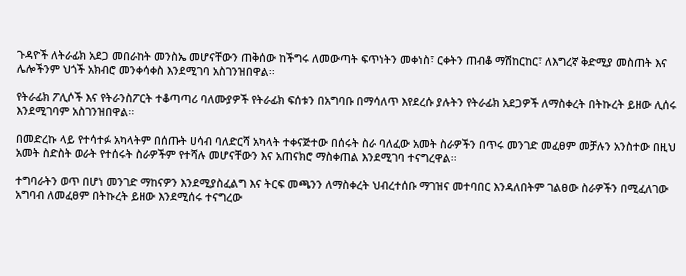ጉዳዮች ለትራፊክ አደጋ መበራከት መንስኤ መሆናቸውን ጠቅሰው ከችግሩ ለመውጣት ፍጥነትን መቀነስ፣ ርቀትን ጠብቆ ማሽከርከር፣ ለእግረኛ ቅድሚያ መስጠት እና ሌሎችንም ህጎች አክብሮ መንቀሳቀስ እንደሚገባ አስገንዝበዋል፡፡

የትራፊክ ፖሊሶች እና የትራንስፖርት ተቆጣጣሪ ባለሙያዎች የትራፊክ ፍሰቱን በአግባቡ በማሳለጥ እየደረሱ ያሉትን የትራፊክ አደጋዎች ለማስቀረት በትኩረት ይዘው ሊሰሩ እንደሚገባም አስገንዝበዋል፡፡

በመድረኩ ላይ የተሳተፉ አካላትም በሰጡት ሀሳብ ባለድርሻ አካላት ተቀናጅተው በሰሩት ስራ ባለፈው አመት ስራዎችን በጥሩ መንገድ መፈፀም መቻሉን አንስተው በዚህ አመት ስድስት ወራት የተሰሩት ስራዎችም የተሻሉ መሆናቸውን እና አጠናክሮ ማስቀጠል እንደሚገባ ተናግረዋል፡፡

ተግባራትን ወጥ በሆነ መንገድ ማከናዎን እንደሚያስፈልግ እና ትርፍ መጫንን ለማስቀረት ህብረተሰቡ ማገዝና መተባበር እንዳለበትም ገልፀው ስራዎችን በሚፈለገው አግባብ ለመፈፀም በትኩረት ይዘው እንደሚሰሩ ተናግረው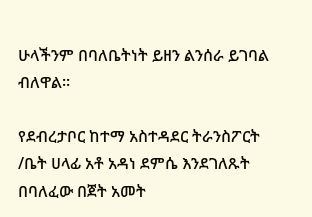ሁላችንም በባለቤትነት ይዘን ልንሰራ ይገባል ብለዋል፡፡

የደብረታቦር ከተማ አስተዳደር ትራንስፖርት /ቤት ሀላፊ አቶ አዳነ ደምሴ እንደገለጹት በባለፈው በጀት አመት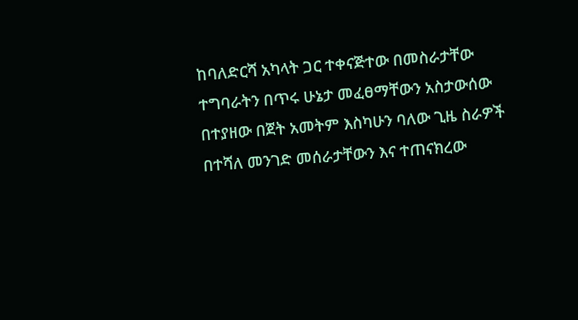ከባለድርሻ አካላት ጋር ተቀናጅተው በመስራታቸው ተግባራትን በጥሩ ሁኔታ መፈፀማቸውን አስታውሰው በተያዘው በጀት አመትም እስካሁን ባለው ጊዜ ስራዎች በተሻለ መንገድ መሰራታቸውን እና ተጠናክረው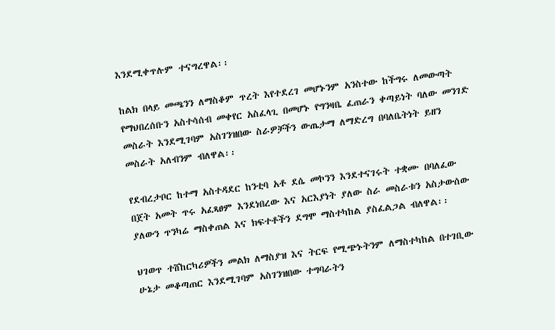እንደሚቀጥሉም ተናግረዋል፡፡

ከልክ በላይ መጫንን ለማስቆም ጥረት እየተደረገ መሆኑንም አንስተው ከችግሩ ለመውጣት የማህበረሰቡን አስተሳሰብ መቀየር አስፈላጊ በመሆኑ የግንዛቤ ፈጠራን ቀጣይነት ባለው መንገድ መስራት እንደሚገባም አስገንዝበው ስራዎቻችን ውጤታማ ለማድረግ በባለቤትነት ይዘን መስራት አለብንም ብለዋል፡፡

የደብረታቦር ከተማ አስተዳደር ከንቲባ አቶ ደሴ መኮንን እንደተናገሩት ተቋሙ በባለፈው በጀት አመት ጥሩ አፈጻፀም እንደነበረው እና አርእያነት ያለው ስራ መስራቱን አስታውሰው ያለውን ጥንካሬ ማስቀጠል እና ክፍተቶችን ደግሞ ማስተካከል ያስፈልጋል ብለዋል፡፡

ህገወጥ ተሸከርካሪዎችን መልክ ለማስያዝ እና ትርፍ የሚጭኑትንም ለማስተካከል በተገቢው ሁኔታ መቆጣጠር እንደሚገባም አስገንዝበው ተግባራትን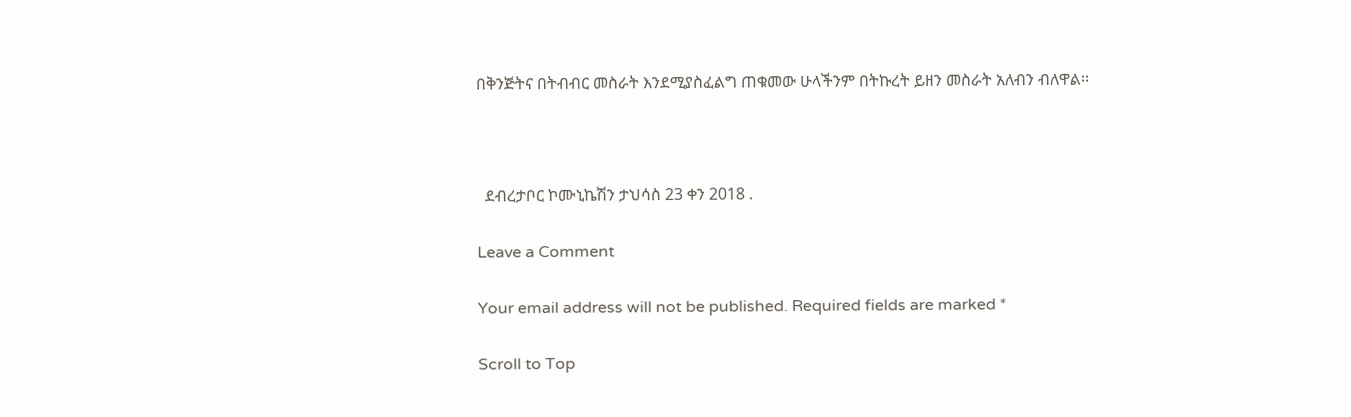በቅንጅትና በትብብር መስራት እንደሚያስፈልግ ጠቁመው ሁላችንም በትኩረት ይዘን መስራት አለብን ብለዋል፡፡



  ደብረታቦር ኮሙኒኬሽን ታህሳስ 23 ቀን 2018 .

Leave a Comment

Your email address will not be published. Required fields are marked *

Scroll to Top